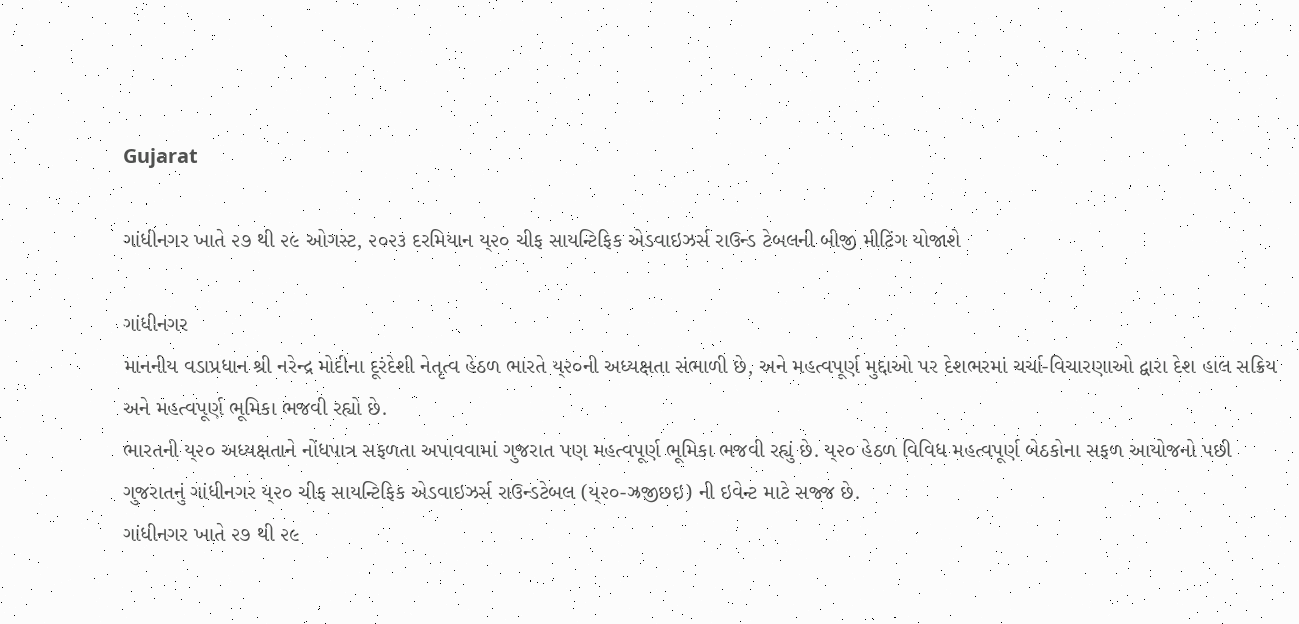Gujarat

ગાંધીનગર ખાતે ૨૭ થી ૨૯ ઓગસ્ટ, ૨૦૨૩ દરમિયાન ય્૨૦ ચીફ સાયન્ટિફિક એડવાઇઝર્સ રાઉન્ડ ટેબલની બીજી મીટિંગ યોજાશે

ગાંધીનગર
માનનીય વડાપ્રધાન શ્રી નરેન્દ્ર મોદીના દૂરંદેશી નેતૃત્વ હેઠળ ભારતે ય્૨૦ની અધ્યક્ષતા સંભાળી છે, અને મહત્વપૂર્ણ મુદ્દાઓ પર દેશભરમાં ચર્ચા-વિચારણાઓ દ્વારા દેશ હાલ સક્રિય અને મહત્વપૂર્ણ ભૂમિકા ભજવી રહ્યો છે.
ભારતની ય્૨૦ અધ્યક્ષતાને નોંધપાત્ર સફળતા અપાવવામાં ગુજરાત પણ મહત્વપૂર્ણ ભૂમિકા ભજવી રહ્યું છે. ય્૨૦ હેઠળ વિવિધ મહત્વપૂર્ણ બેઠકોના સફળ આયોજનો પછી ગુજરાતનું ગાંધીનગર ય્૨૦ ચીફ સાયન્ટિફિક એડવાઇઝર્સ રાઉન્ડટેબલ (ય્૨૦-ઝ્રજીછઇ) ની ઇવેન્ટ માટે સજ્જ છે.
ગાંધીનગર ખાતે ૨૭ થી ૨૯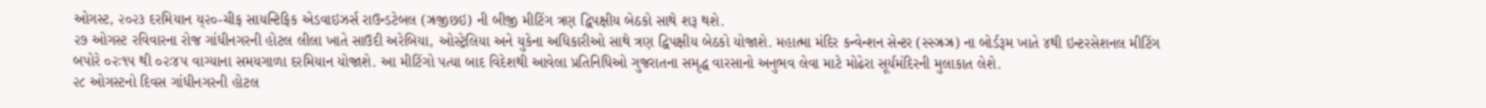ઓગસ્ટ, ૨૦૨૩ દરમિયાન ય્૨૦-ચીફ સાયન્ટિફિક એડવાઇઝર્સ રાઉન્ડટેબલ (ઝ્રજીછઇ) ની બીજી મીટિંગ ત્રણ દ્વિપક્ષીય બેઠકો સાથે શરૂ થશે.
૨૭ ઓગસ્ટ રવિવારના રોજ ગાંધીનગરની હોટલ લીલા ખાતે સાઉદી અરેબિયા, ઓસ્ટ્રેલિયા અને યુકેના અધિકારીઓ સાથે ત્રણ દ્વિપક્ષીય બેઠકો યોજાશે. મહાત્મા મંદિર કન્વેન્શન સેન્ટર (સ્સ્ઝ્રઝ્ર) ના બોર્ડરૂમ ખાતે ૪થી ઇન્ટરસેશનલ મીટિંગ બપોરે ૦૨ઃ૧૫ થી ૦૨ઃ૪૫ વાગ્યાના સમયગાળા દરમિયાન યોજાશે. આ મીટિંગો પત્યા બાદ વિદેશથી આવેલા પ્રતિનિધિઓ ગુજરાતના સમૃદ્ધ વારસાનો અનુભવ લેવા માટે મોઢેરા સૂર્યમંદિરની મુલાકાત લેશે.
૨૮ ઓગસ્ટનો દિવસ ગાંધીનગરની હોટલ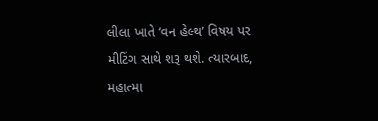લીલા ખાતે ‘વન હેલ્થ’ વિષય પર મીટિંગ સાથે શરૂ થશે. ત્યારબાદ, મહાત્મા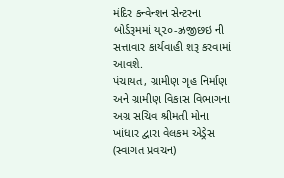મંદિર કન્વેન્શન સેન્ટરના બોર્ડરૂમમાં ય્૨૦-ઝ્રજીછઇ ની સત્તાવાર કાર્યવાહી શરૂ કરવામાં આવશે.
પંચાયત, ગ્રામીણ ગૃહ નિર્માણ અને ગ્રામીણ વિકાસ વિભાગના અગ્ર સચિવ શ્રીમતી મોના ખાંધાર દ્વારા વેલકમ એડ્રેસ (સ્વાગત પ્રવચન)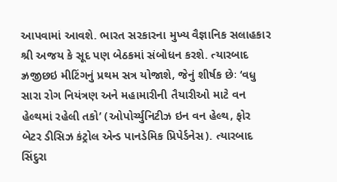આપવામાં આવશે. ભારત સરકારના મુખ્ય વૈજ્ઞાનિક સલાહકાર શ્રી અજય કે સૂદ પણ બેઠકમાં સંબોધન કરશે. ત્યારબાદ ઝ્રજીછઇ મીટિંગનું પ્રથમ સત્ર યોજાશે, જેનું શીર્ષક છેઃ ‘વધુ સારા રોગ નિયંત્રણ અને મહામારીની તૈયારીઓ માટે વન હેલ્થમાં રહેલી તકો’ (ઓપોર્ચ્યુનિટીઝ ઇન વન હેલ્થ, ફોર બેટર ડીસિઝ કંટ્રોલ એન્ડ પાનડેમિક પ્રિપેર્ડનેસ). ત્યારબાદ સિંદુરા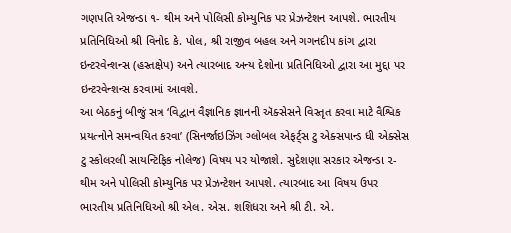ગણપતિ એજન્ડા ૧- થીમ અને પોલિસી કોમ્યુનિક પર પ્રેઝન્ટેશન આપશે. ભારતીય પ્રતિનિધિઓ શ્રી વિનોદ કે. પોલ, શ્રી રાજીવ બહલ અને ગગનદીપ કાંગ દ્વારા ઇન્ટરવેન્શન્સ (હસ્તક્ષેપ) અને ત્યારબાદ અન્ય દેશોના પ્રતિનિધિઓ દ્વારા આ મુદ્દા પર ઇન્ટરવેન્શન્સ કરવામાં આવશે.
આ બેઠકનું બીજું સત્ર ‘વિદ્વાન વૈજ્ઞાનિક જ્ઞાનની ઍક્સેસને વિસ્તૃત કરવા માટે વૈશ્વિક પ્રયત્નોને સમન્વયિત કરવા’ (સિનર્જાઇઝિંગ ગ્લોબલ એફર્ટ્‌સ ટુ એક્સપાન્ડ ધી એક્સેસ ટુ સ્કોલરલી સાયન્ટિફિક નોલેજ) વિષય પર યોજાશે. સુદેશણા સરકાર એજન્ડા ૨-થીમ અને પોલિસી કોમ્યુનિક પર પ્રેઝન્ટેશન આપશે. ત્યારબાદ આ વિષય ઉપર ભારતીય પ્રતિનિધિઓ શ્રી એલ. એસ. શશિધરા અને શ્રી ટી. એ.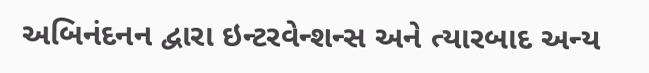અબિનંદનન દ્વારા ઇન્ટરવેન્શન્સ અને ત્યારબાદ અન્ય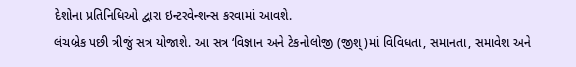દેશોના પ્રતિનિધિઓ દ્વારા ઇન્ટરવેન્શન્સ કરવામાં આવશે.
લંચબ્રેક પછી ત્રીજું સત્ર યોજાશે. આ સત્ર ‘વિજ્ઞાન અને ટેકનોલોજી (જીશ્‌)માં વિવિધતા, સમાનતા, સમાવેશ અને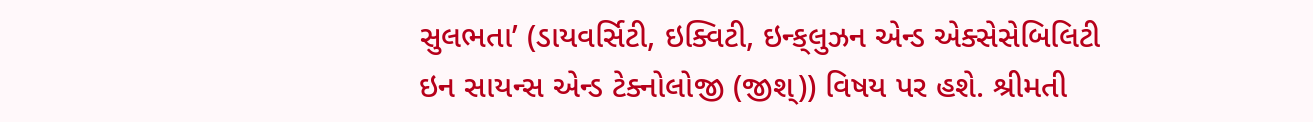સુલભતા’ (ડાયવર્સિટી, ઇક્વિટી, ઇન્ક્‌લુઝન એન્ડ એક્સેસેબિલિટી ઇન સાયન્સ એન્ડ ટેક્નોલોજી (જીશ્‌)) વિષય પર હશે. શ્રીમતી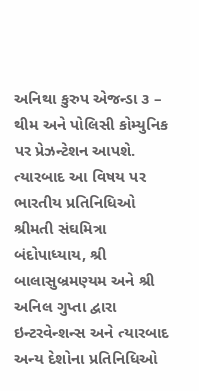અનિથા કુરુપ એજન્ડા ૩ – થીમ અને પોલિસી કોમ્યુનિક પર પ્રેઝન્ટેશન આપશે. ત્યારબાદ આ વિષય પર ભારતીય પ્રતિનિધિઓ શ્રીમતી સંઘમિત્રા બંદોપાધ્યાય, શ્રી બાલાસુબ્રમણ્યમ અને શ્રી અનિલ ગુપ્તા દ્વારા ઇન્ટરવેન્શન્સ અને ત્યારબાદ અન્ય દેશોના પ્રતિનિધિઓ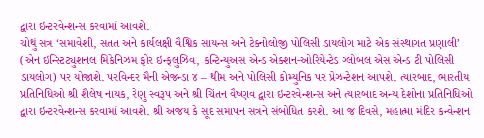દ્વારા ઇન્ટરવેન્શન્સ કરવામાં આવશે.
ચોથું સત્ર ‘સમાવેશી, સતત અને કાર્યલક્ષી વૈશ્વિક સાયન્સ અને ટેક્નોલોજી પોલિસી ડાયલોગ માટે એક સંસ્થાગત પ્રણાલી’ (એન ઇન્સ્ટિટ્યુશનલ મિકેનિઝમ ફોર ઇન્ક્‌લુઝિવ, કન્ટિન્યુઅસ એન્ડ એક્શન-ઓરિયેન્ટેડ ગ્લોબલ એસ એન્ડ ટી પોલિસી ડાયલોગ) પર યોજાશે. પરવિન્દર મૈની એજન્ડા ૪ – થીમ અને પોલિસી કોમ્યુનિક પર પ્રેઝન્ટેશન આપશે. ત્યારબાદ, ભારતીય પ્રતિનિધિઓ શ્રી શૈલેષ નાયક, રેણુ સ્વરૂપ અને શ્રી ચિંતન વૈષ્ણવ દ્વારા ઇન્ટરવેન્શન્સ અને ત્યારબાદ અન્ય દેશોના પ્રતિનિધિઓ દ્વારા ઇન્ટરવેન્શન્સ કરવામાં આવશે. શ્રી અજય કે સૂદ સમાપન સત્રને સંબોધિત કરશે. આ જ દિવસે, મહાત્મા મંદિર કન્વેન્શન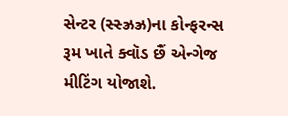સેન્ટર (સ્સ્ઝ્રઝ્ર)ના કોન્ફરન્સ રૂમ ખાતે ક્વૉડ છૈં એન્ગેજ મીટિંગ યોજાશે.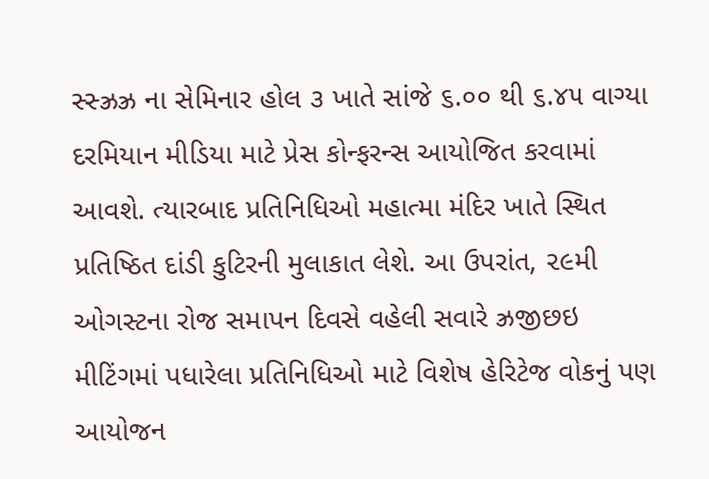સ્સ્ઝ્રઝ્ર ના સેમિનાર હોલ ૩ ખાતે સાંજે ૬.૦૦ થી ૬.૪૫ વાગ્યા દરમિયાન મીડિયા માટે પ્રેસ કોન્ફરન્સ આયોજિત કરવામાં આવશે. ત્યારબાદ પ્રતિનિધિઓ મહાત્મા મંદિર ખાતે સ્થિત પ્રતિષ્ઠિત દાંડી કુટિરની મુલાકાત લેશે. આ ઉપરાંત, ૨૯મી ઓગસ્ટના રોજ સમાપન દિવસે વહેલી સવારે ઝ્રજીછઇ મીટિંગમાં પધારેલા પ્રતિનિધિઓ માટે વિશેષ હેરિટેજ વોકનું પણ આયોજન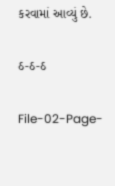કરવામાં આવ્યું છે.

ઠ-ઠ-ઠ

File-02-Page-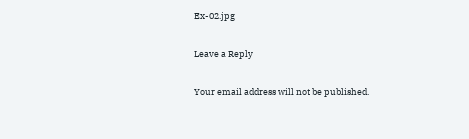Ex-02.jpg

Leave a Reply

Your email address will not be published.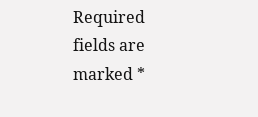Required fields are marked *